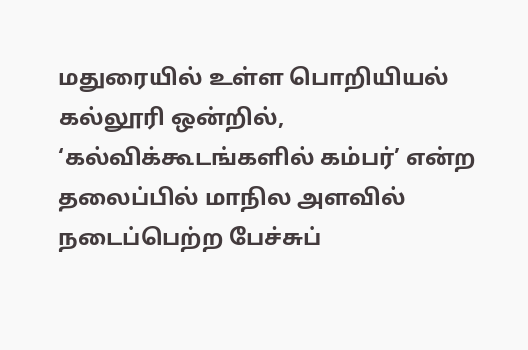மதுரையில் உள்ள பொறியியல் கல்லூரி ஒன்றில், ‘கல்விக்கூடங்களில் கம்பர்’ என்ற தலைப்பில் மாநில அளவில் நடைப்பெற்ற பேச்சுப்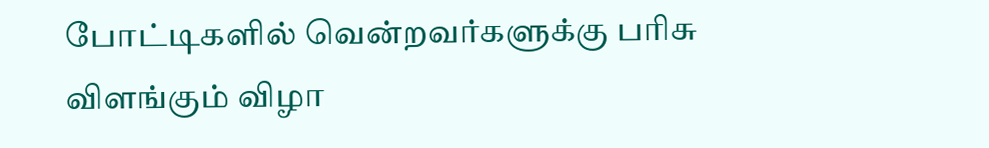போட்டிகளில் வென்றவர்களுக்கு பரிசு விளங்கும் விழா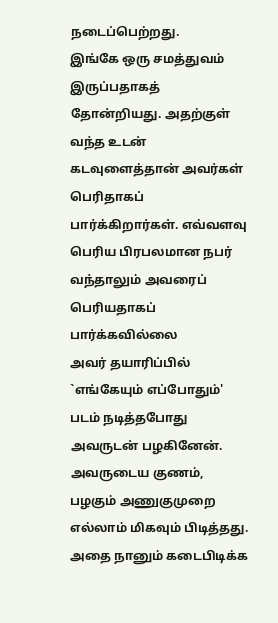நடைப்பெற்றது.
இங்கே ஒரு சமத்துவம் இருப்பதாகத் தோன்றியது. அதற்குள் வந்த உடன் கடவுளைத்தான் அவர்கள் பெரிதாகப் பார்க்கிறார்கள். எவ்வளவு பெரிய பிரபலமான நபர் வந்தாலும் அவரைப் பெரியதாகப் பார்க்கவில்லை
அவர் தயாரிப்பில் `எங்கேயும் எப்போதும்' படம் நடித்தபோது அவருடன் பழகினேன். அவருடைய குணம், பழகும் அணுகுமுறை எல்லாம் மிகவும் பிடித்தது. அதை நானும் கடைபிடிக்க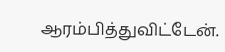ஆரம்பித்துவிட்டேன்.